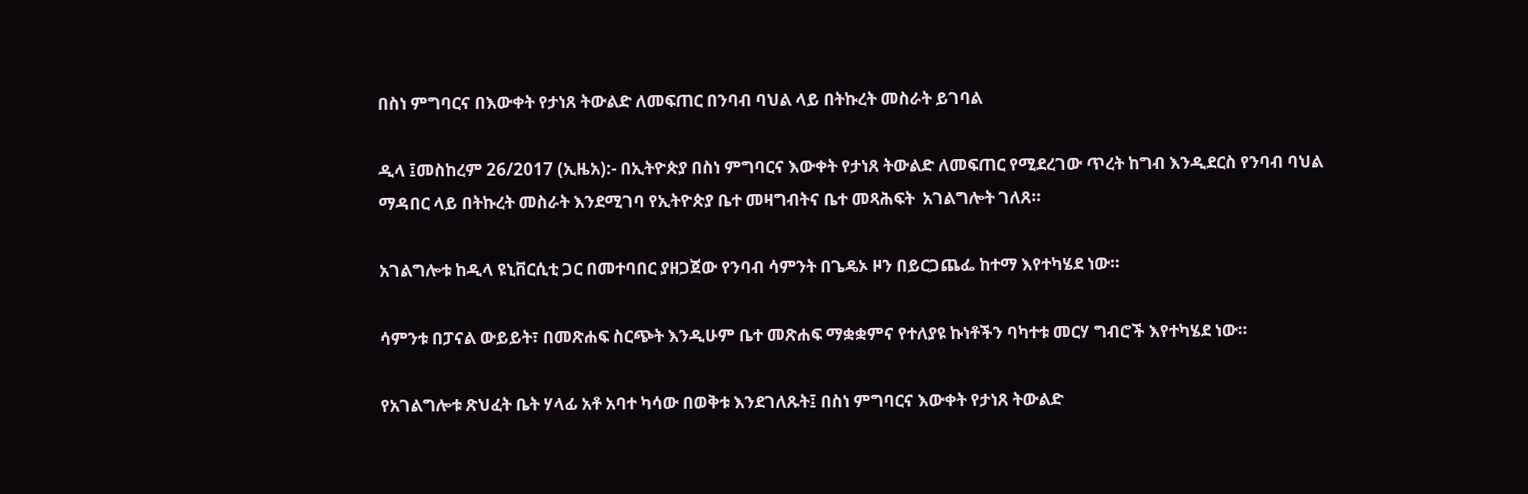በስነ ምግባርና በእውቀት የታነጸ ትውልድ ለመፍጠር በንባብ ባህል ላይ በትኩረት መስራት ይገባል

ዲላ ፤መስከረም 26/2017 (ኢዜአ):- በኢትዮጵያ በስነ ምግባርና እውቀት የታነጸ ትውልድ ለመፍጠር የሚደረገው ጥረት ከግብ እንዲደርስ የንባብ ባህል ማዳበር ላይ በትኩረት መስራት እንደሚገባ የኢትዮጵያ ቤተ መዛግብትና ቤተ መጻሕፍት  አገልግሎት ገለጸ።

አገልግሎቱ ከዲላ ዩኒቨርሲቲ ጋር በመተባበር ያዘጋጀው የንባብ ሳምንት በጌዴኦ ዞን በይርጋጨፌ ከተማ እየተካሄደ ነው።

ሳምንቱ በፓናል ውይይት፣ በመጽሐፍ ስርጭት እንዲሁም ቤተ መጽሐፍ ማቋቋምና የተለያዩ ኩነቶችን ባካተቱ መርሃ ግብሮች እየተካሄደ ነው።

የአገልግሎቱ ጽህፈት ቤት ሃላፊ አቶ አባተ ካሳው በወቅቱ እንደገለጹት፤ በስነ ምግባርና እውቀት የታነጸ ትውልድ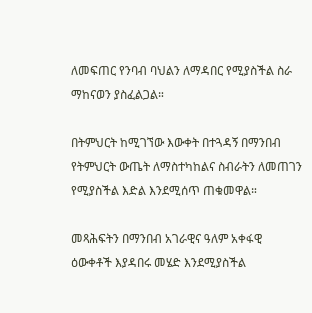ለመፍጠር የንባብ ባህልን ለማዳበር የሚያስችል ስራ ማከናወን ያስፈልጋል።

በትምህርት ከሚገኘው እውቀት በተጓዳኝ በማንበብ የትምህርት ውጤት ለማስተካከልና ስብራትን ለመጠገን የሚያስችል እድል እንደሚሰጥ ጠቁመዋል።

መጻሕፍትን በማንበብ አገራዊና ዓለም አቀፋዊ ዕውቀቶች እያዳበሩ መሄድ እንደሚያስችል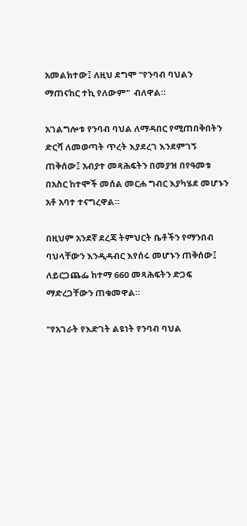አመልክተው፤ ለዚህ ደግሞ "የንባብ ባህልን ማጠናከር ተኪ የለውም"  ብለዋል።

አገልግሎቱ የንባብ ባህል ለማዳበር የሚጠበቅበትን ድርሻ ለመወጣት ጥረት እያደረገ እንደምገኝ ጠቅሰው፤ አብያተ መጻሕፍትን በመያዝ በየዓመቱ በአስር ከተሞች መሰል መርሐ ግብር እያካሄደ መሆኑን አቶ አባተ ተናግረዋል።

በዚህም አንደኛ ደረጃ ትምህርት ቤቶችን የማንበብ ባህላቸውን እንዲዳብር እየሰሩ መሆኑን ጠቅሰው፤ ለይርጋጨፌ ከተማ 660 መጻሕፍትን ድጋፍ ማድረጋቸውን ጠቁመዋል።

"የአገራት የእድገት ልዩነት የንባብ ባህል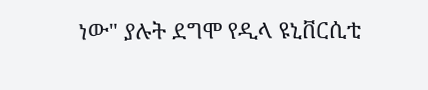ነው" ያሉት ደግሞ የዲላ ዩኒቨርሲቲ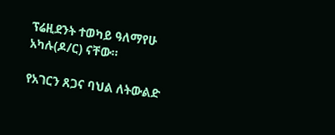ፕሬዚደንት ተወካይ ዓለማየሁ አካሉ(ዶ/ር) ናቸው።

የአገርን ጸጋና ባህል ለትውልድ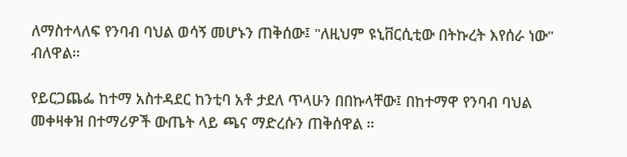ለማስተላለፍ የንባብ ባህል ወሳኝ መሆኑን ጠቅሰው፤ "ለዚህም ዩኒቨርሲቲው በትኩረት እየሰራ ነው" ብለዋል።

የይርጋጨፌ ከተማ አስተዳደር ከንቲባ አቶ ታደለ ጥላሁን በበኩላቸው፤ በከተማዋ የንባብ ባህል መቀዛቀዝ በተማሪዎች ውጤት ላይ ጫና ማድረሱን ጠቅሰዋል ።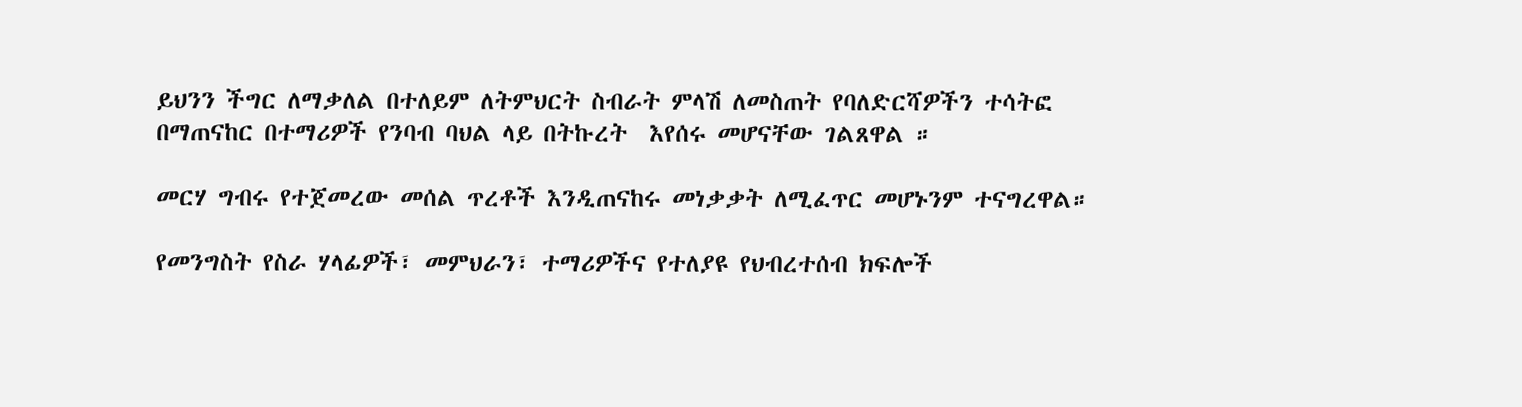ይህንን ችግር ለማቃለል በተለይም ለትምህርት ስብራት ምላሽ ለመስጠት የባለድርሻዎችን ተሳትፎ በማጠናከር በተማሪዎች የንባብ ባህል ላይ በትኩረት  እየሰሩ መሆናቸው ገልጸዋል ።

መርሃ ግብሩ የተጀመረው መሰል ጥረቶች እንዲጠናከሩ መነቃቃት ለሚፈጥር መሆኑንም ተናግረዋል።

የመንግስት የስራ ሃላፊዎች፣ መምህራን፣ ተማሪዎችና የተለያዩ የህብረተሰብ ክፍሎች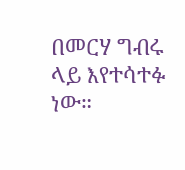በመርሃ ግብሩ ላይ እየተሳተፉ ነው።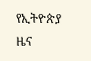የኢትዮጵያ ዜና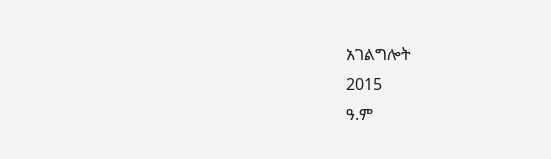አገልግሎት
2015
ዓ.ም